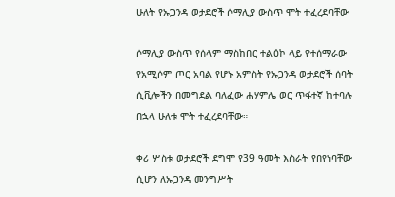ሁለት የኡጋንዳ ወታደሮች ሶማሊያ ውስጥ ሞት ተፈረደባቸው

ሶማሊያ ውስጥ የሰላም ማስከበር ተልዕኮ ላይ የተሰማራው የአሚሶም ጦር አባል የሆኑ አምስት የኡጋንዳ ወታደሮች ሰባት ሲቪሎችን በመግደል ባለፈው ሐሃምሌ ወር ጥፋተኛ ከተባሉ በኋላ ሁለቱ ሞት ተፈረደባቸው።

ቀሪ ሦስቱ ወታደሮች ደግሞ የ39 ዓመት እስራት የበየነባቸው ሲሆን ለኡጋንዳ መንግሥት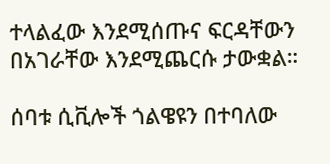ተላልፈው እንደሚሰጡና ፍርዳቸውን በአገራቸው እንደሚጨርሱ ታውቋል።

ሰባቱ ሲቪሎች ጎልዌዩን በተባለው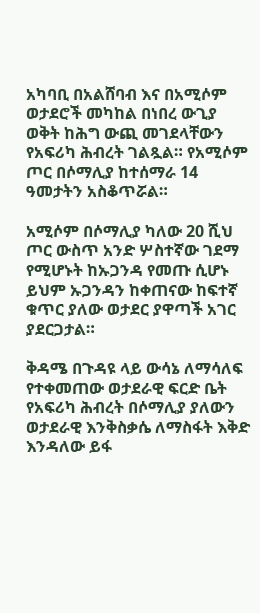አካባቢ በአልሸባብ እና በአሚሶም ወታደሮች መካከል በነበረ ውጊያ ወቅት ከሕግ ውጪ መገደላቸውን የአፍሪካ ሕብረት ገልጿል። የአሚሶም ጦር በሶማሊያ ከተሰማራ 14 ዓመታትን አስቆጥሯል።

አሚሶም በሶማሊያ ካለው 20 ሺህ ጦር ውስጥ አንድ ሦስተኛው ገደማ የሚሆኑት ከኡጋንዳ የመጡ ሲሆኑ ይህም ኡጋንዳን ከቀጠናው ከፍተኛ ቁጥር ያለው ወታደር ያዋጣች አገር ያደርጋታል።

ቅዳሜ በጉዳዩ ላይ ውሳኔ ለማሳለፍ የተቀመጠው ወታደራዊ ፍርድ ቤት የአፍሪካ ሕብረት በሶማሊያ ያለውን ወታደራዊ እንቅስቃሴ ለማስፋት እቅድ እንዳለው ይፋ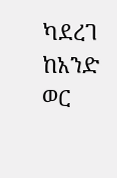ካደረገ ከአንድ ወር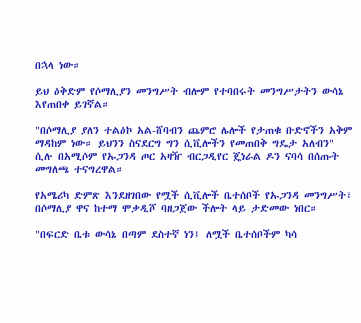በኋላ ነው።

ይህ ዕቅድም የሶማሊያን መንግሥት ብሎም የተባበሩት መንግሥታትን ውሳኔ እየጠበቀ ይገኛል።

"በሶማሊያ ያለን ተልዕኮ አል-ሸባብን ጨምሮ ሌሎች የታጠቁ ቡድኖችን አቅም ማዳከም ነው። ይህንን ስናደርግ ግን ሲቪሎችን የመጠበቅ ግዴታ አለብን" ሲሉ በአሚሶም የኡጋንዳ ጦር አዛዥ ብርጋዲየር ጄነራል ዶን ናባሳ በሰጡት መግለጫ ተናግረዋል።

የአሜሪካ ድምጽ እንደዘገበው የሟች ሲቪሎች ቤተሰቦች የኡጋንዳ መንግሥት፣ በሶማሊያ ዋና ከተማ ሞቃዲሾ ባዘጋጀው ችሎት ላይ ታድመው ነበር።

"በፍርድ ቤቱ ውሳኔ በጣም ደስተኛ ነን፤ ለሟች ቤተሰቦችም ካሳ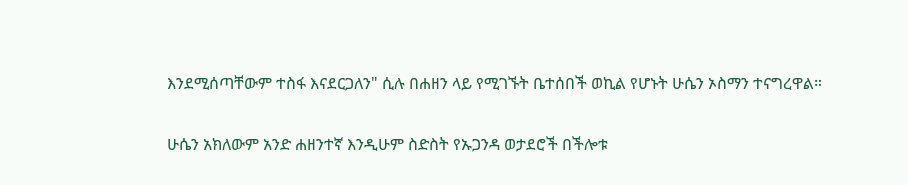እንደሚሰጣቸውም ተስፋ እናደርጋለን" ሲሉ በሐዘን ላይ የሚገኙት ቤተሰበች ወኪል የሆኑት ሁሴን ኦስማን ተናግረዋል።

ሁሴን አክለውም አንድ ሐዘንተኛ እንዲሁም ስድስት የኡጋንዳ ወታደሮች በችሎቱ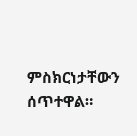ምስክርነታቸውን ሰጥተዋል።